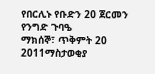የበርሊኑ የቡድን 20 ጀርመን የንግድ ጉባዔ
ማክሰኞ፣ ጥቅምት 20 2011ማስታወቂያ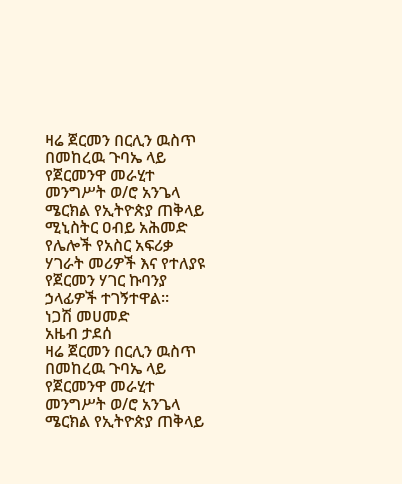ዛሬ ጀርመን በርሊን ዉስጥ በመከረዉ ጉባኤ ላይ የጀርመንዋ መራሂተ መንግሥት ወ/ሮ አንጌላ ሜርክል የኢትዮጵያ ጠቅላይ ሚኒስትር ዐብይ አሕመድ የሌሎች የአስር አፍሪቃ ሃገራት መሪዎች እና የተለያዩ የጀርመን ሃገር ኩባንያ ኃላፊዎች ተገኝተዋል።
ነጋሽ መሀመድ
አዜብ ታደሰ
ዛሬ ጀርመን በርሊን ዉስጥ በመከረዉ ጉባኤ ላይ የጀርመንዋ መራሂተ መንግሥት ወ/ሮ አንጌላ ሜርክል የኢትዮጵያ ጠቅላይ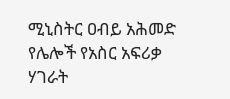ሚኒስትር ዐብይ አሕመድ የሌሎች የአስር አፍሪቃ ሃገራት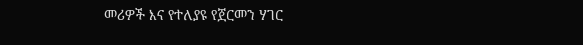መሪዎች እና የተለያዩ የጀርመን ሃገር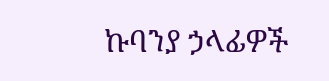ኩባንያ ኃላፊዎች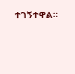ተገኝተዋል።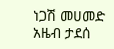ነጋሽ መሀመድ
አዜብ ታደሰ